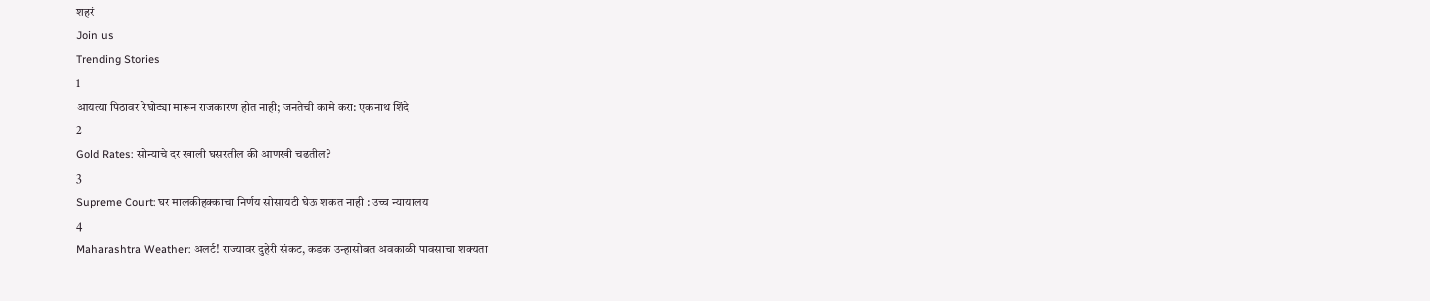शहरं
Join us
Trending Stories
1
आयत्या पिठावर रेघोट्या मारून राजकारण होत नाही; जनतेची कामे करा: एकनाथ शिंदे
2
Gold Rates: सोन्याचे दर खाली घसरतील की आणखी चढतील?
3
Supreme Court: घर मालकीहक्काचा निर्णय सोसायटी घेऊ शकत नाही : उच्च न्यायालय
4
Maharashtra Weather: अलर्ट! राज्यावर दुहेरी संकट, कडक उन्हासोबत अवकाळी पावसाचा शक्यता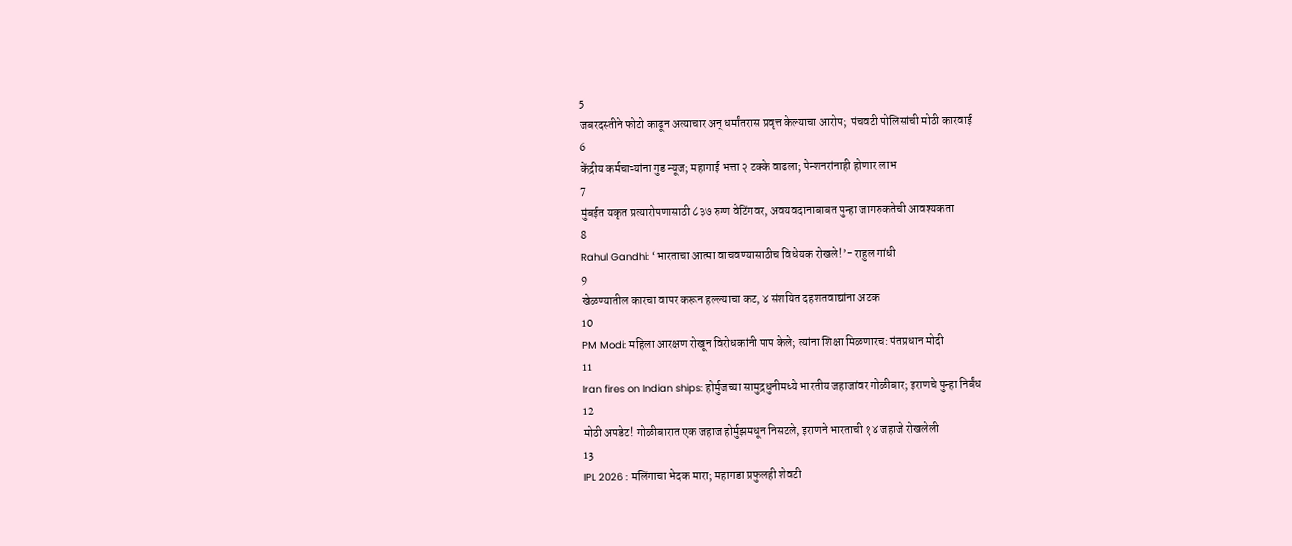5
जबरदस्तीने फोटो काढून अत्याचार अन् धर्मांतरास प्रवृत्त केल्याचा आरोप;  पंचवटी पोलिसांची मोठी कारवाई
6
केंद्रीय कर्मचाऱ्यांना गुड न्यूज; महागाई भत्ता २ टक्के वाढला; पेन्शनरांनाही होणार लाभ
7
मुंबईत यकृत प्रत्यारोपणासाठी ८३७ रुग्ण वेटिंगवर, अवयवदानाबाबत पुन्हा जागरुकतेची आवश्यकता
8
Rahul Gandhi: ‘भारताचा आत्मा वाचवण्यासाठीच विधेयक रोखले!’- राहुल गांधी
9
खेळण्यातील कारचा वापर करून हल्ल्याचा कट, ४ संशयित दहशतवाद्यांना अटक
10
PM Modi: महिला आरक्षण रोखून विरोधकांनी पाप केले; त्यांना शिक्षा मिळणारच: पंतप्रधान मोदी
11
Iran fires on Indian ships: होर्मुजच्या सामुद्रधुनीमध्ये भारतीय जहाजांवर गोळीबार; इराणचे पुन्हा निर्बंध
12
मोठी अपडेट! गोळीबारात एक जहाज होर्मुझमधून निसटले, इराणने भारताची १४ जहाजे रोखलेली
13
IPL 2026 : मलिंगाचा भेदक मारा; महागडा प्रफुलही शेवटी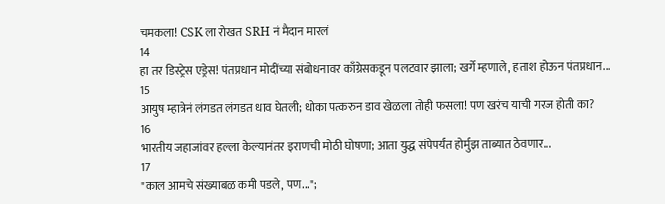चमकला! CSK ला रोखत SRH नं मैदान मारलं
14
हा तर डिस्ट्रेस एड्रेस! पंतप्रधान मोदींच्या संबोधनावर काँग्रेसकडून पलटवार झाला; खर्गे म्हणाले, हताश होऊन पंतप्रधान...
15
आयुष म्हात्रेनं लंगडत लंगडत धाव घेतली; धोका पत्करुन डाव खेळला तोही फसला! पण खरंच याची गरज होती का?
16
भारतीय जहाजांवर हल्ला केल्यानंतर इराणची मोठी घोषणा; आता युद्ध संपेपर्यंत होर्मुझ ताब्यात ठेवणार...
17
"काल आमचे संख्याबळ कमी पडले, पण...";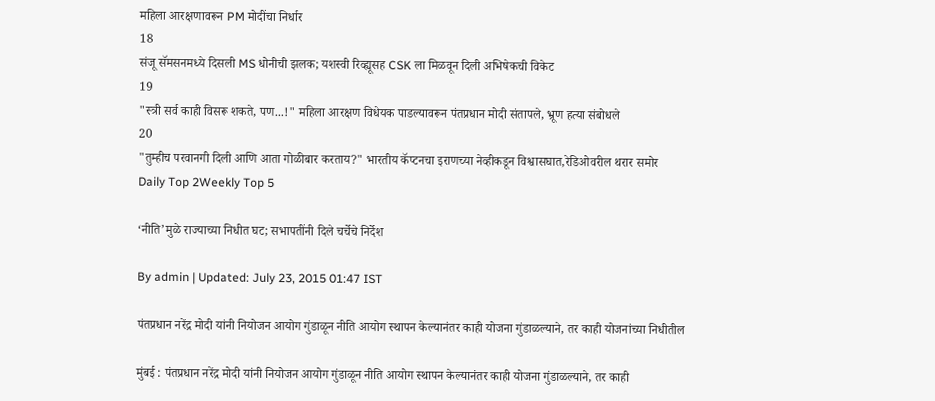महिला आरक्षणावरून PM मोदींचा निर्धार
18
संजू सॅमसनमध्ये दिसली MS धोनीची झलक; यशस्वी रिव्ह्यूसह CSK ला मिळवून दिली अभिषेकची विकेट
19
"स्त्री सर्व काही विसरू शकते, पण...!" महिला आरक्षण विधेयक पाडल्यावरून पंतप्रधान मोदी संतापले, भ्रूण हत्या संबोधले
20
"तुम्हीच परवानगी दिली आणि आता गोळीबार करताय?" भारतीय कॅप्टनचा इराणच्या नेव्हीकडून विश्वासघात,रेडिओवरील थरार समोर
Daily Top 2Weekly Top 5

‘नीति’मुळे राज्याच्या निधीत घट; सभापतींनी दिले चर्चेचे निर्देश

By admin | Updated: July 23, 2015 01:47 IST

पंतप्रधान नरेंद्र मोदी यांनी नियोजन आयोग गुंडाळून नीति आयोग स्थापन केल्यानंतर काही योजना गुंडाळल्याने, तर काही योजनांच्या निधीतील

मुंबई : पंतप्रधान नरेंद्र मोदी यांनी नियोजन आयोग गुंडाळून नीति आयोग स्थापन केल्यानंतर काही योजना गुंडाळल्याने, तर काही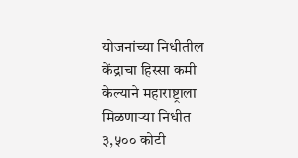योजनांच्या निधीतील केंद्राचा हिस्सा कमी केल्याने महाराष्ट्राला मिळणाऱ्या निधीत ३,५०० कोटी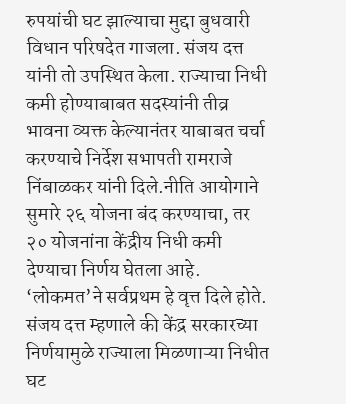रुपयांची घट झाल्याचा मुद्दा बुधवारी विधान परिषदेत गाजला. संजय दत्त यांनी तो उपस्थित केला. राज्याचा निधी कमी होण्याबाबत सदस्यांनी तीव्र भावना व्यक्त केल्यानंतर याबाबत चर्चा करण्याचे निर्देश सभापती रामराजे निंबाळकर यांनी दिले.नीति आयोगाने सुमारे २६ योजना बंद करण्याचा, तर २० योजनांना केंद्रीय निधी कमी देण्याचा निर्णय घेतला आहे. ‘लोकमत’ने सर्वप्रथम हे वृत्त दिले होते. संजय दत्त म्हणाले की केंद्र सरकारच्या निर्णयामुळे राज्याला मिळणाऱ्या निधीत घट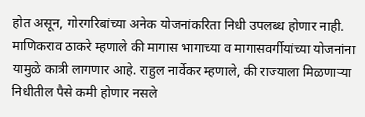होत असून, गोरगरिबांच्या अनेक योजनांकरिता निधी उपलब्ध होणार नाही. माणिकराव ठाकरे म्हणाले की मागास भागाच्या व मागासवर्गीयांच्या योजनांना यामुळे कात्री लागणार आहे. राहुल नार्वेकर म्हणाले, की राज्याला मिळणाऱ्या निधीतील पैसे कमी होणार नसले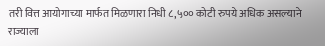तरी वित्त आयोगाच्या मार्फत मिळणारा निधी ८,५०० कोटी रुपये अधिक असल्याने राज्याला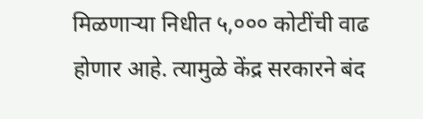मिळणाऱ्या निधीत ५,००० कोटींची वाढ होणार आहे. त्यामुळे केंद्र सरकारने बंद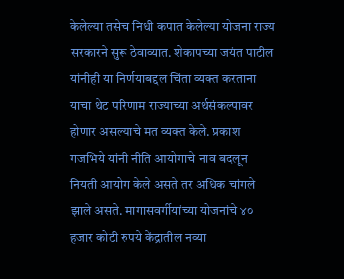केलेल्या तसेच निधी कपात केलेल्या योजना राज्य सरकारने सुरू ठेवाव्यात. शेकापच्या जयंत पाटील यांनीही या निर्णयाबद्दल चिंता व्यक्त करताना याचा थेट परिणाम राज्याच्या अर्थसंकल्पावर होणार असल्याचे मत व्यक्त केले. प्रकाश गजभिये यांनी नीति आयोगाचे नाव बदलून नियती आयोग केले असते तर अधिक चांगले झाले असते. मागासवर्गीयांच्या योजनांचे ४० हजार कोटी रुपये केंद्रातील नव्या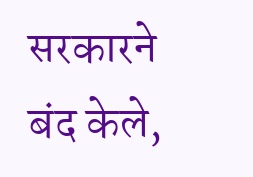सरकारने बंद केले,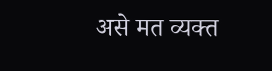असे मत व्यक्त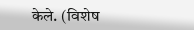केले. (विशेष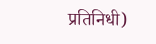प्रतिनिधी)